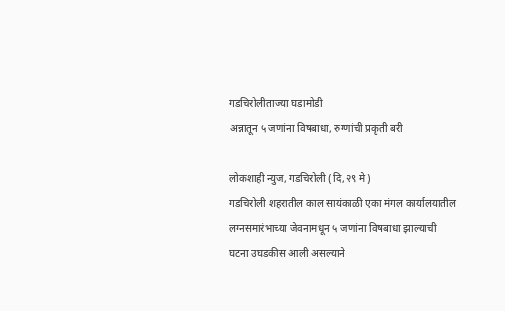गडचिरोलीताज्या घडामोडी
अन्नातून ५ जणांना विषबाधा, रुग्णांची प्रकृती बरी

लोकशाही न्युज, गडचिरोली (दि,२९ मे)
गडचिरोली शहरातील काल सायंकाळी एका मंगल कार्यालयातील लग्नसमारंभाच्या जेवनामधून ५ जणांना विषबाधा झाल्याची घटना उघडकीस आली असल्याने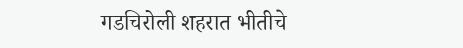गडचिरोली शहरात भीतीचे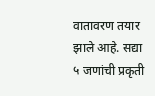वातावरण तयार झाले आहे. सद्या ५ जणांची प्रकृती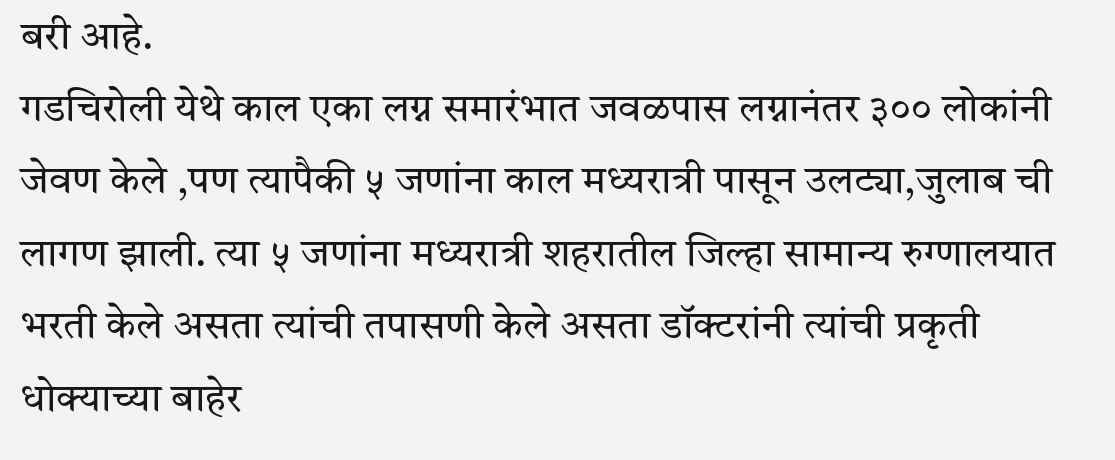बरी आहे.
गडचिरोली येथे काल एका लग्न समारंभात जवळपास लग्नानंतर ३०० लोकांनी जेवण केले ,पण त्यापैकी ५ जणांना काल मध्यरात्री पासून उलट्या,जुलाब ची लागण झाली. त्या ५ जणांना मध्यरात्री शहरातील जिल्हा सामान्य रुग्णालयात भरती केले असता त्यांची तपासणी केले असता डॉक्टरांनी त्यांची प्रकृती धोक्याच्या बाहेर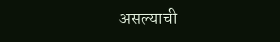असल्याची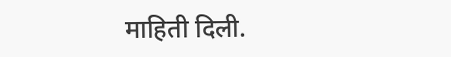माहिती दिली.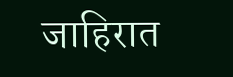जाहिरात